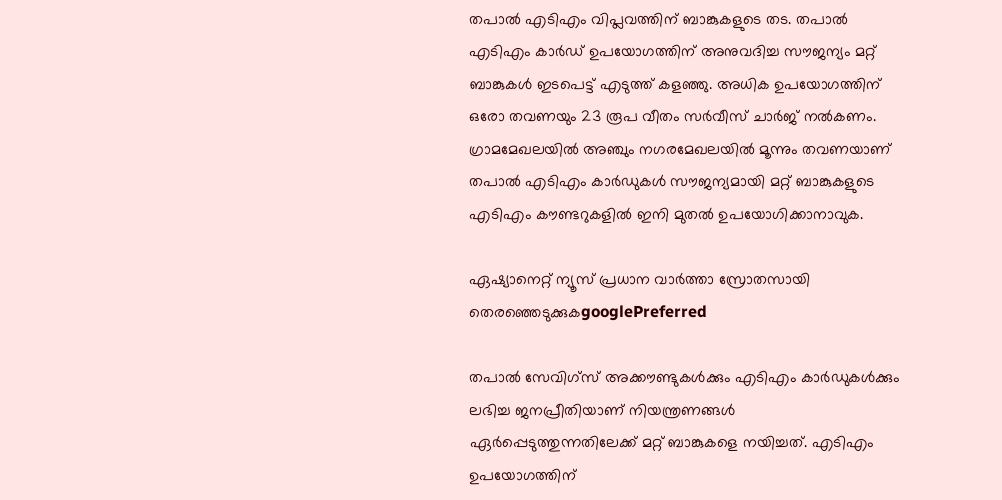തപാല്‍ എടിഎം വിപ്ലവത്തിന് ബാങ്കുകളുടെ തട. തപാല്‍ എടിഎം കാര്‍ഡ് ഉപയോഗത്തിന് അനുവദിച്ച സൗജന്യം മറ്റ് ബാങ്കുകള്‍ ഇടപെട്ട് എടുത്ത് കളഞ്ഞു. അധിക ഉപയോഗത്തിന് ഒരോ തവണയും 23 രൂപ വീതം സര്‍വീസ് ചാര്‍ജ് നല്‍കണം. ഗ്രാമമേഖലയില്‍ അഞ്ചും നഗരമേഖലയില്‍ മൂന്നും തവണയാണ് തപാല്‍ എടിഎം കാര്‍ഡുകള്‍ സൗജന്യമായി മറ്റ് ബാങ്കുകളുടെ എടിഎം കൗണ്ടറുകളില്‍ ഇനി മുതല്‍ ഉപയോഗിക്കാനാവുക.

ഏഷ്യാനെറ്റ് ന്യൂസ് പ്രധാന വാർത്താ സ്രോതസായി തെരഞ്ഞെടുക്കുകgooglePreferred

തപാല്‍ സേവിഗ്‌സ് അക്കൗണ്ടുകള്‍ക്കും എടിഎം കാര്‍ഡുകള്‍ക്കും ലഭിച്ച ജനപ്രീതിയാണ് നിയന്ത്രണങ്ങള്‍ ഏര്‍പ്പെടുത്തുന്നതിലേക്ക് മറ്റ് ബാങ്കുകളെ നയിച്ചത്. എടിഎം ഉപയോഗത്തിന്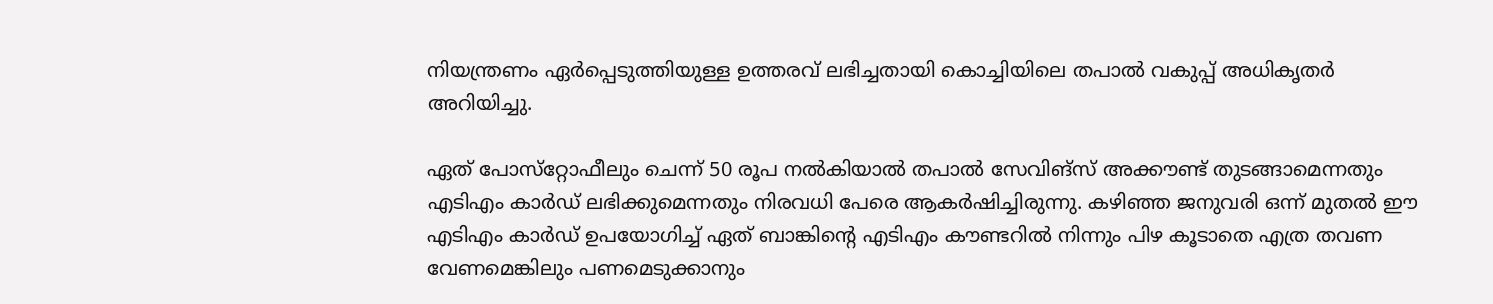നിയന്ത്രണം ഏര്‍പ്പെടുത്തിയുള്ള ഉത്തരവ് ലഭിച്ചതായി കൊച്ചിയിലെ തപാല്‍ വകുപ്പ് അധികൃതര്‍ അറിയിച്ചു.

ഏത് പോസ്‌റ്റോഫീലും ചെന്ന് 50 രൂപ നല്‍കിയാല്‍ തപാല്‍ സേവിങ്‌സ് അക്കൗണ്ട് തുടങ്ങാമെന്നതും എടിഎം കാര്‍ഡ് ലഭിക്കുമെന്നതും നിരവധി പേരെ ആകര്‍ഷിച്ചിരുന്നു. കഴിഞ്ഞ ജനുവരി ഒന്ന് മുതല്‍ ഈ എടിഎം കാര്‍ഡ് ഉപയോഗിച്ച് ഏത് ബാങ്കിന്റെ എടിഎം കൗണ്ടറില്‍ നിന്നും പിഴ കൂടാതെ എത്ര തവണ വേണമെങ്കിലും പണമെടുക്കാനും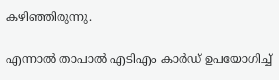കഴിഞ്ഞിരുന്നു.

എന്നാല്‍ താപാല്‍ എടിഎം കാര്‍ഡ് ഉപയോഗിച്ച്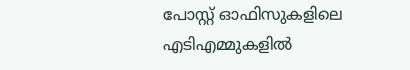പോസ്റ്റ് ഓഫിസുകളിലെ എടിഎമ്മുകളില്‍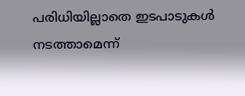പരിധിയില്ലാതെ ഇടപാടുകള്‍ നടത്താമെന്ന്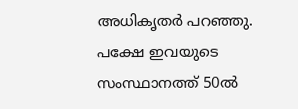അധികൃതര്‍ പറഞ്ഞു. പക്ഷേ ഇവയുടെ സംസ്ഥാനത്ത് 50ല്‍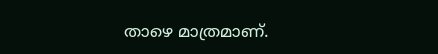താഴെ മാത്രമാണ്.